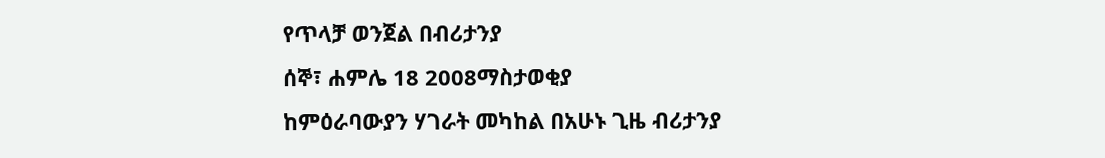የጥላቻ ወንጀል በብሪታንያ
ሰኞ፣ ሐምሌ 18 2008ማስታወቂያ
ከምዕራባውያን ሃገራት መካከል በአሁኑ ጊዜ ብሪታንያ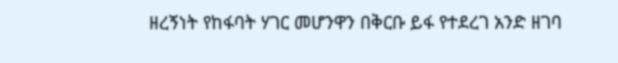ዘረኝነት የከፋባት ሃገር መሆንዋን በቅርቡ ይፋ የተደረገ አንድ ዘገባ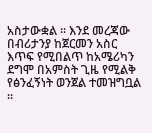አስታውቋል ። እንደ መረጃው በብሪታንያ ከጀርመን አስር እጥፍ የሚበልጥ ከአሜሪካን ደግሞ በአምስት ጊዜ የሚልቅ የፅንፈኝነት ወንጀል ተመዝግቧል ።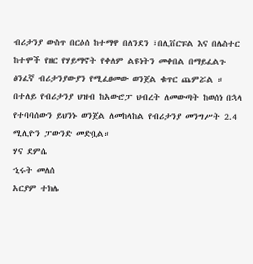ብሪታንያ ውስጥ በርዕሰ ከተማዋ በለንደን ፣በሊቨርፑል እና በሌስተር ከተሞች የዘር የሃይማኖት የቀለም ልዩነትን መቀበል በማይፈልጉ ፅንፈኛ ብሪታንያውያን የሚፈፀመው ወንጀል ቁጥር ጨምሯል ። በተለይ የብሪታንያ ህዝብ ከአውሮፓ ህብረት ለመውጣት ከወሰነ በኋላ የተባባሰውን ይህንኑ ወንጀል ለመከላከል የብሪታንያ መንግሥት 2.4 ሚሊዮን ፓውንድ መድቧል።
ሃና ደምሴ
ኂሩት መለሰ
አርያም ተክሌ